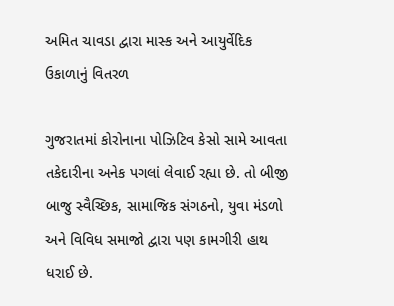અમિત ચાવડા દ્વારા માસ્ક અને આયુર્વેદિક ઉકાળાનું વિતરળ

ગુજરાતમાં કોરોનાના પોઝિટિવ કેસો સામે આવતા તકેદારીના અનેક પગલાં લેવાઈ રહ્યા છે. તો બીજી બાજુ સ્વૈચ્છિક, સામાજિક સંગઠનો, યુવા મંડળો અને વિવિધ સમાજો દ્વારા પણ કામગીરી હાથ ધરાઈ છે.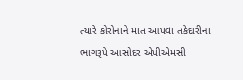ત્યારે કોરોનાને માત આપવા તકેદારીના ભાગરૂપે આસોદર એપીએમસી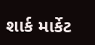શાર્ક માર્કેટ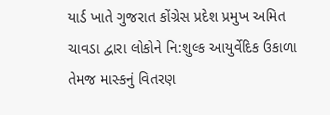યાર્ડ ખાતે ગુજરાત કોંગ્રેસ પ્રદેશ પ્રમુખ અમિત ચાવડા દ્વારા લોકોને નિ:શુલ્ક આયુર્વેદિક ઉકાળા તેમજ માસ્કનું વિતરણ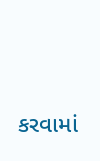કરવામાં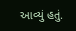આવ્યું હતું.